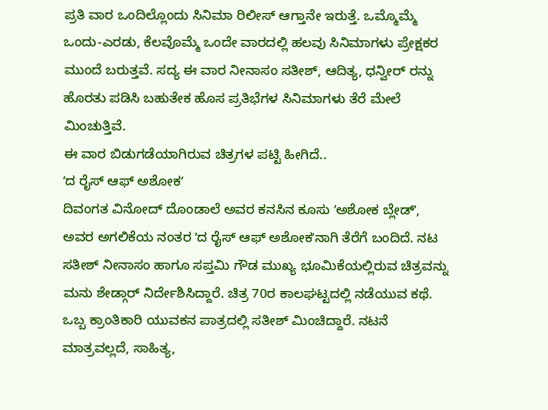ಪ್ರತಿ ವಾರ ಒಂದಿಲ್ಲೊಂದು ಸಿನಿಮಾ ರಿಲೀಸ್ ಆಗ್ತಾನೇ ಇರುತ್ತೆ. ಒಮ್ಮೊಮ್ಮೆ ಒಂದು-ಎರಡು, ಕೆಲವೊಮ್ಮೆ ಒಂದೇ ವಾರದಲ್ಲಿ ಹಲವು ಸಿನಿಮಾಗಳು ಪ್ರೇಕ್ಷಕರ ಮುಂದೆ ಬರುತ್ತವೆ. ಸದ್ಯ ಈ ವಾರ ನೀನಾಸಂ ಸತೀಶ್, ಆದಿತ್ಯ, ಧನ್ವೀರ್ ರನ್ನು ಹೊರತು ಪಡಿಸಿ ಬಹುತೇಕ ಹೊಸ ಪ್ರತಿಭೆಗಳ ಸಿನಿಮಾಗಳು ತೆರೆ ಮೇಲೆ ಮಿಂಚುತ್ತಿವೆ.
ಈ ವಾರ ಬಿಡುಗಡೆಯಾಗಿರುವ ಚಿತ್ರಗಳ ಪಟ್ಟಿ ಹೀಗಿದೆ..
ʼದ ರೈಸ್ ಆಫ್ ಅಶೋಕʼ
ದಿವಂಗತ ವಿನೋದ್ ದೊಂಡಾಲೆ ಅವರ ಕನಸಿನ ಕೂಸು ʼಅಶೋಕ ಬ್ಲೇಡ್ʼ, ಅವರ ಅಗಲಿಕೆಯ ನಂತರ ʼದ ರೈಸ್ ಆಫ್ ಅಶೋಕʼನಾಗಿ ತೆರೆಗೆ ಬಂದಿದೆ. ನಟ ಸತೀಶ್ ನೀನಾಸಂ ಹಾಗೂ ಸಪ್ತಮಿ ಗೌಡ ಮುಖ್ಯ ಭೂಮಿಕೆಯಲ್ಲಿರುವ ಚಿತ್ರವನ್ನು ಮನು ಶೇಡ್ಗಾರ್ ನಿರ್ದೇಶಿಸಿದ್ದಾರೆ. ಚಿತ್ರ 70ರ ಕಾಲಘಟ್ಟದಲ್ಲಿ ನಡೆಯುವ ಕಥೆ. ಒಬ್ಬ ಕ್ರಾಂತಿಕಾರಿ ಯುವಕನ ಪಾತ್ರದಲ್ಲಿ ಸತೀಶ್ ಮಿಂಚಿದ್ದಾರೆ. ನಟನೆ ಮಾತ್ರವಲ್ಲದೆ, ಸಾಹಿತ್ಯ,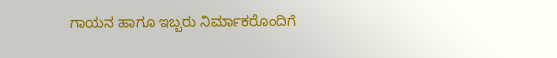ಗಾಯನ ಹಾಗೂ ಇಬ್ಬರು ನಿರ್ಮಾಕರೊಂದಿಗೆ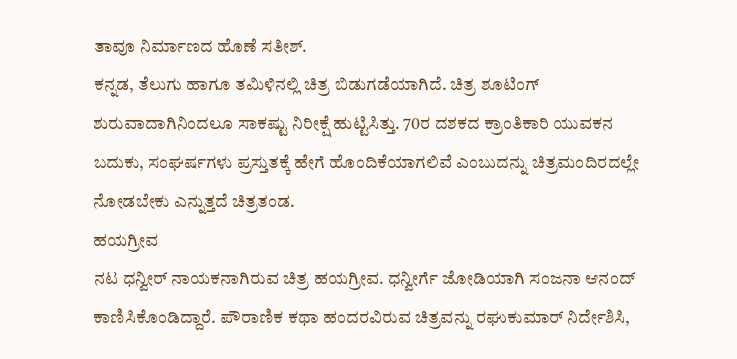ತಾವೂ ನಿರ್ಮಾಣದ ಹೊಣೆ ಸತೀಶ್.
ಕನ್ನಡ, ತೆಲುಗು ಹಾಗೂ ತಮಿಳಿನಲ್ಲಿ ಚಿತ್ರ ಬಿಡುಗಡೆಯಾಗಿದೆ. ಚಿತ್ರ ಶೂಟಿಂಗ್ ಶುರುವಾದಾಗಿನಿಂದಲೂ ಸಾಕಷ್ಟು ನಿರೀಕ್ಷೆ ಹುಟ್ಟಿಸಿತ್ತು. 70ರ ದಶಕದ ಕ್ರಾಂತಿಕಾರಿ ಯುವಕನ ಬದುಕು, ಸಂಘರ್ಷಗಳು ಪ್ರಸ್ತುತಕ್ಕೆ ಹೇಗೆ ಹೊಂದಿಕೆಯಾಗಲಿವೆ ಎಂಬುದನ್ನು ಚಿತ್ರಮಂದಿರದಲ್ಲೇ ನೋಡಬೇಕು ಎನ್ನುತ್ತದೆ ಚಿತ್ರತಂಡ.
ಹಯಗ್ರೀವ
ನಟ ಧನ್ವೀರ್ ನಾಯಕನಾಗಿರುವ ಚಿತ್ರ ಹಯಗ್ರೀವ. ಧನ್ವೀರ್ಗೆ ಜೋಡಿಯಾಗಿ ಸಂಜನಾ ಆನಂದ್ ಕಾಣಿಸಿಕೊಂಡಿದ್ದಾರೆ. ಪೌರಾಣಿಕ ಕಥಾ ಹಂದರವಿರುವ ಚಿತ್ರವನ್ನು ರಘುಕುಮಾರ್ ನಿರ್ದೇಶಿಸಿ,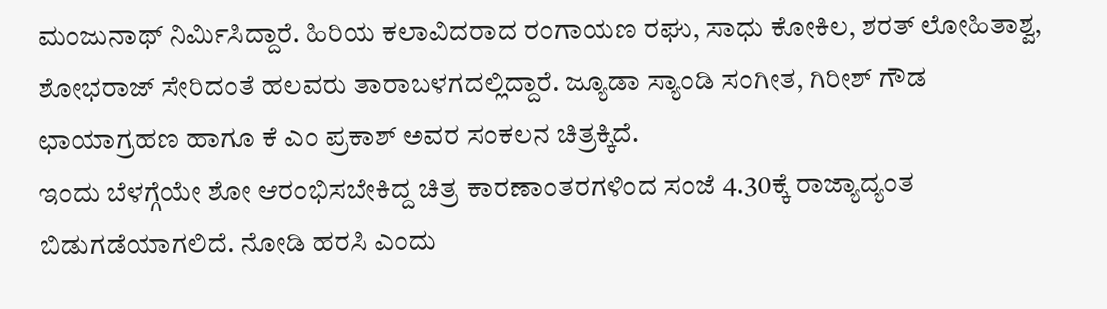ಮಂಜುನಾಥ್ ನಿರ್ಮಿಸಿದ್ದಾರೆ. ಹಿರಿಯ ಕಲಾವಿದರಾದ ರಂಗಾಯಣ ರಘು, ಸಾಧು ಕೋಕಿಲ, ಶರತ್ ಲೋಹಿತಾಶ್ವ, ಶೋಭರಾಜ್ ಸೇರಿದಂತೆ ಹಲವರು ತಾರಾಬಳಗದಲ್ಲಿದ್ದಾರೆ. ಜ್ಯೂಡಾ ಸ್ಯಾಂಡಿ ಸಂಗೀತ, ಗಿರೀಶ್ ಗೌಡ ಛಾಯಾಗ್ರಹಣ ಹಾಗೂ ಕೆ ಎಂ ಪ್ರಕಾಶ್ ಅವರ ಸಂಕಲನ ಚಿತ್ರಕ್ಕಿದೆ.
ಇಂದು ಬೆಳಗ್ಗೆಯೇ ಶೋ ಆರಂಭಿಸಬೇಕಿದ್ದ ಚಿತ್ರ ಕಾರಣಾಂತರಗಳಿಂದ ಸಂಜೆ 4.30ಕ್ಕೆ ರಾಜ್ಯಾದ್ಯಂತ ಬಿಡುಗಡೆಯಾಗಲಿದೆ. ನೋಡಿ ಹರಸಿ ಎಂದು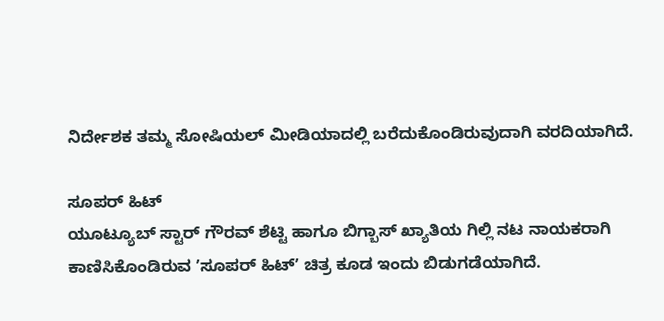ನಿರ್ದೇಶಕ ತಮ್ಮ ಸೋಷಿಯಲ್ ಮೀಡಿಯಾದಲ್ಲಿ ಬರೆದುಕೊಂಡಿರುವುದಾಗಿ ವರದಿಯಾಗಿದೆ.

ಸೂಪರ್ ಹಿಟ್
ಯೂಟ್ಯೂಬ್ ಸ್ಟಾರ್ ಗೌರವ್ ಶೆಟ್ಟಿ ಹಾಗೂ ಬಿಗ್ಬಾಸ್ ಖ್ಯಾತಿಯ ಗಿಲ್ಲಿ ನಟ ನಾಯಕರಾಗಿ ಕಾಣಿಸಿಕೊಂಡಿರುವ ʼಸೂಪರ್ ಹಿಟ್ʼ ಚಿತ್ರ ಕೂಡ ಇಂದು ಬಿಡುಗಡೆಯಾಗಿದೆ.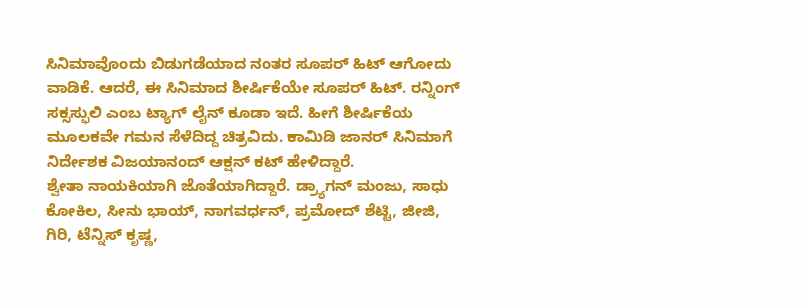ಸಿನಿಮಾವೊಂದು ಬಿಡುಗಡೆಯಾದ ನಂತರ ಸೂಪರ್ ಹಿಟ್ ಆಗೋದು ವಾಡಿಕೆ. ಆದರೆ, ಈ ಸಿನಿಮಾದ ಶೀರ್ಷಿಕೆಯೇ ಸೂಪರ್ ಹಿಟ್. ರನ್ನಿಂಗ್ ಸಕ್ಸಸ್ಫುಲಿ ಎಂಬ ಟ್ಯಾಗ್ ಲೈನ್ ಕೂಡಾ ಇದೆ. ಹೀಗೆ ಶೀರ್ಷಿಕೆಯ ಮೂಲಕವೇ ಗಮನ ಸೆಳೆದಿದ್ದ ಚಿತ್ರವಿದು. ಕಾಮಿಡಿ ಜಾನರ್ ಸಿನಿಮಾಗೆ ನಿರ್ದೇಶಕ ವಿಜಯಾನಂದ್ ಆಕ್ಷನ್ ಕಟ್ ಹೇಳಿದ್ದಾರೆ.
ಶ್ವೇತಾ ನಾಯಕಿಯಾಗಿ ಜೊತೆಯಾಗಿದ್ದಾರೆ. ಡ್ರ್ಯಾಗನ್ ಮಂಜು, ಸಾಧು ಕೋಕಿಲ, ಸೀನು ಭಾಯ್, ನಾಗವರ್ಧನ್, ಪ್ರಮೋದ್ ಶೆಟ್ಟಿ, ಜೀಜಿ, ಗಿರಿ, ಟೆನ್ನಿಸ್ ಕೃಷ್ಣ,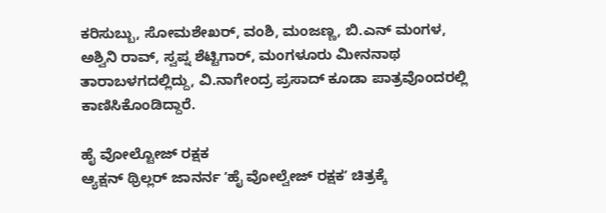ಕರಿಸುಬ್ಬು, ಸೋಮಶೇಖರ್, ವಂಶಿ, ಮಂಜಣ್ಣ, ಬಿ.ಎನ್ ಮಂಗಳ, ಅಶ್ವಿನಿ ರಾವ್, ಸ್ವಪ್ನ ಶೆಟ್ಟಿಗಾರ್, ಮಂಗಳೂರು ಮೀನನಾಥ ತಾರಾಬಳಗದಲ್ಲಿದ್ದು, ವಿ.ನಾಗೇಂದ್ರ ಪ್ರಸಾದ್ ಕೂಡಾ ಪಾತ್ರವೊಂದರಲ್ಲಿ ಕಾಣಿಸಿಕೊಂಡಿದ್ದಾರೆ.

ಹೈ ವೋಲ್ಟೋಜ್ ರಕ್ಷಕ
ಆ್ಯಕ್ಷನ್ ಥ್ರಿಲ್ಲರ್ ಜಾನರ್ನ ʼಹೈ ವೋಲ್ವೇಜ್ ರಕ್ಷಕʼ ಚಿತ್ರಕ್ಕೆ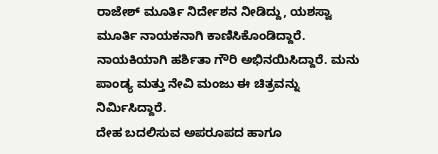ರಾಜೇಶ್ ಮೂರ್ತಿ ನಿರ್ದೇಶನ ನೀಡಿದ್ದು, ಯಶಸ್ವಾ ಮೂರ್ತಿ ನಾಯಕನಾಗಿ ಕಾಣಿಸಿಕೊಂಡಿದ್ದಾರೆ. ನಾಯಕಿಯಾಗಿ ಹರ್ಶಿತಾ ಗೌರಿ ಅಭಿನಯಿಸಿದ್ದಾರೆ. ಮನು ಪಾಂಡ್ಯ ಮತ್ತು ನೇವಿ ಮಂಜು ಈ ಚಿತ್ರವನ್ನು ನಿರ್ಮಿಸಿದ್ದಾರೆ.
ದೇಹ ಬದಲಿಸುವ ಅಪರೂಪದ ಹಾಗೂ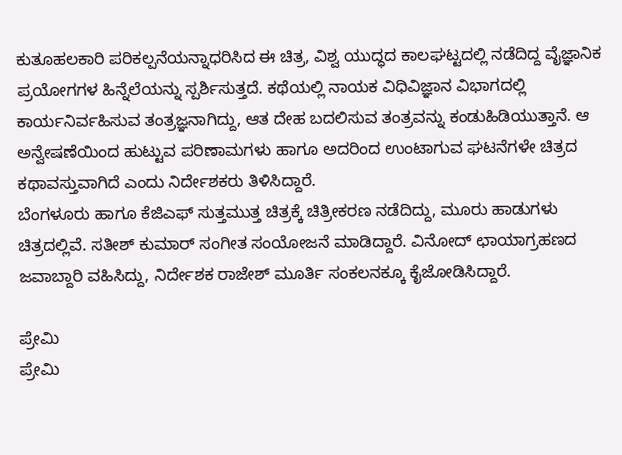ಕುತೂಹಲಕಾರಿ ಪರಿಕಲ್ಪನೆಯನ್ನಾಧರಿಸಿದ ಈ ಚಿತ್ರ, ವಿಶ್ವ ಯುದ್ಧದ ಕಾಲಘಟ್ಟದಲ್ಲಿ ನಡೆದಿದ್ದ ವೈಜ್ಞಾನಿಕ ಪ್ರಯೋಗಗಳ ಹಿನ್ನೆಲೆಯನ್ನು ಸ್ಪರ್ಶಿಸುತ್ತದೆ. ಕಥೆಯಲ್ಲಿ ನಾಯಕ ವಿಧಿವಿಜ್ಞಾನ ವಿಭಾಗದಲ್ಲಿ ಕಾರ್ಯನಿರ್ವಹಿಸುವ ತಂತ್ರಜ್ಞನಾಗಿದ್ದು, ಆತ ದೇಹ ಬದಲಿಸುವ ತಂತ್ರವನ್ನು ಕಂಡುಹಿಡಿಯುತ್ತಾನೆ. ಆ ಅನ್ವೇಷಣೆಯಿಂದ ಹುಟ್ಟುವ ಪರಿಣಾಮಗಳು ಹಾಗೂ ಅದರಿಂದ ಉಂಟಾಗುವ ಘಟನೆಗಳೇ ಚಿತ್ರದ ಕಥಾವಸ್ತುವಾಗಿದೆ ಎಂದು ನಿರ್ದೇಶಕರು ತಿಳಿಸಿದ್ದಾರೆ.
ಬೆಂಗಳೂರು ಹಾಗೂ ಕೆಜಿಎಫ್ ಸುತ್ತಮುತ್ತ ಚಿತ್ರಕ್ಕೆ ಚಿತ್ರೀಕರಣ ನಡೆದಿದ್ದು, ಮೂರು ಹಾಡುಗಳು ಚಿತ್ರದಲ್ಲಿವೆ. ಸತೀಶ್ ಕುಮಾರ್ ಸಂಗೀತ ಸಂಯೋಜನೆ ಮಾಡಿದ್ದಾರೆ. ವಿನೋದ್ ಛಾಯಾಗ್ರಹಣದ ಜವಾಬ್ದಾರಿ ವಹಿಸಿದ್ದು, ನಿರ್ದೇಶಕ ರಾಜೇಶ್ ಮೂರ್ತಿ ಸಂಕಲನಕ್ಕೂ ಕೈಜೋಡಿಸಿದ್ದಾರೆ.

ಪ್ರೇಮಿ
ಪ್ರೇಮಿ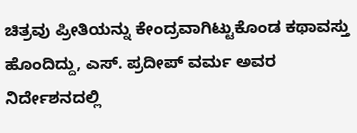ಚಿತ್ರವು ಪ್ರೀತಿಯನ್ನು ಕೇಂದ್ರವಾಗಿಟ್ಟುಕೊಂಡ ಕಥಾವಸ್ತು ಹೊಂದಿದ್ದು, ಎಸ್. ಪ್ರದೀಪ್ ವರ್ಮ ಅವರ ನಿರ್ದೇಶನದಲ್ಲಿ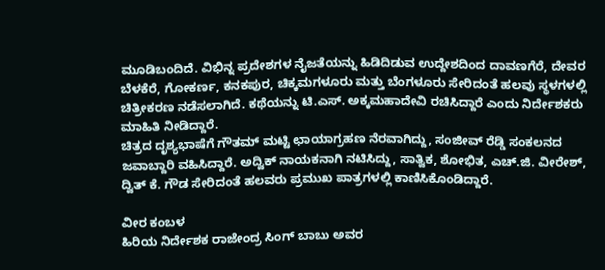ಮೂಡಿಬಂದಿದೆ. ವಿಭಿನ್ನ ಪ್ರದೇಶಗಳ ನೈಜತೆಯನ್ನು ಹಿಡಿದಿಡುವ ಉದ್ದೇಶದಿಂದ ದಾವಣಗೆರೆ, ದೇವರ ಬೆಳಕೆರೆ, ಗೋಕರ್ಣ, ಕನಕಪುರ, ಚಿಕ್ಕಮಗಳೂರು ಮತ್ತು ಬೆಂಗಳೂರು ಸೇರಿದಂತೆ ಹಲವು ಸ್ಥಳಗಳಲ್ಲಿ ಚಿತ್ರೀಕರಣ ನಡೆಸಲಾಗಿದೆ. ಕಥೆಯನ್ನು ಟಿ.ಎಸ್. ಅಕ್ಕಮಹಾದೇವಿ ರಚಿಸಿದ್ದಾರೆ ಎಂದು ನಿರ್ದೇಶಕರು ಮಾಹಿತಿ ನೀಡಿದ್ದಾರೆ.
ಚಿತ್ರದ ದೃಶ್ಯಭಾಷೆಗೆ ಗೌತಮ್ ಮಟ್ಟಿ ಛಾಯಾಗ್ರಹಣ ನೆರವಾಗಿದ್ದು, ಸಂಜೀವ್ ರೆಡ್ಡಿ ಸಂಕಲನದ ಜವಾಬ್ದಾರಿ ವಹಿಸಿದ್ದಾರೆ. ಅದ್ವಿಕ್ ನಾಯಕನಾಗಿ ನಟಿಸಿದ್ದು, ಸಾತ್ವಿಕ, ಶೋಭಿತ, ಎಚ್.ಜಿ. ವೀರೇಶ್, ದ್ವಿತ್ ಕೆ. ಗೌಡ ಸೇರಿದಂತೆ ಹಲವರು ಪ್ರಮುಖ ಪಾತ್ರಗಳಲ್ಲಿ ಕಾಣಿಸಿಕೊಂಡಿದ್ದಾರೆ.

ವೀರ ಕಂಬಳ
ಹಿರಿಯ ನಿರ್ದೇಶಕ ರಾಜೇಂದ್ರ ಸಿಂಗ್ ಬಾಬು ಅವರ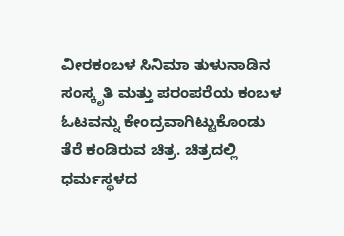ವೀರಕಂಬಳ ಸಿನಿಮಾ ತುಳುನಾಡಿನ ಸಂಸ್ಕೃತಿ ಮತ್ತು ಪರಂಪರೆಯ ಕಂಬಳ ಓಟವನ್ನು ಕೇಂದ್ರವಾಗಿಟ್ಟುಕೊಂಡು ತೆರೆ ಕಂಡಿರುವ ಚಿತ್ರ. ಚಿತ್ರದಲ್ಲಿ ಧರ್ಮಸ್ಥಳದ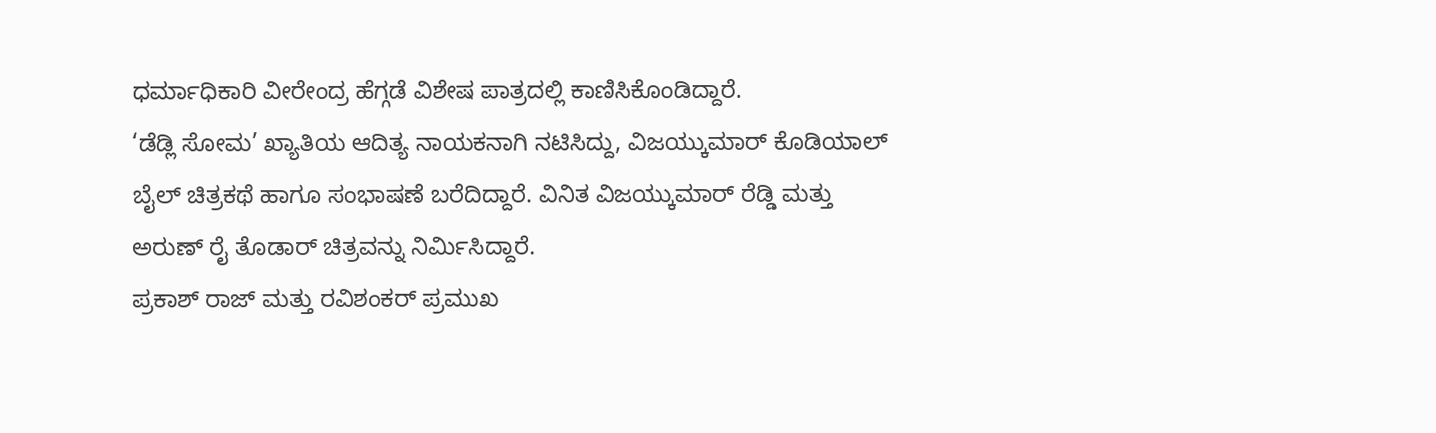ಧರ್ಮಾಧಿಕಾರಿ ವೀರೇಂದ್ರ ಹೆಗ್ಗಡೆ ವಿಶೇಷ ಪಾತ್ರದಲ್ಲಿ ಕಾಣಿಸಿಕೊಂಡಿದ್ದಾರೆ.
‘ಡೆಡ್ಲಿ ಸೋಮ’ ಖ್ಯಾತಿಯ ಆದಿತ್ಯ ನಾಯಕನಾಗಿ ನಟಿಸಿದ್ದು, ವಿಜಯ್ಕುಮಾರ್ ಕೊಡಿಯಾಲ್ ಬೈಲ್ ಚಿತ್ರಕಥೆ ಹಾಗೂ ಸಂಭಾಷಣೆ ಬರೆದಿದ್ದಾರೆ. ವಿನಿತ ವಿಜಯ್ಕುಮಾರ್ ರೆಡ್ಡಿ ಮತ್ತು ಅರುಣ್ ರೈ ತೊಡಾರ್ ಚಿತ್ರವನ್ನು ನಿರ್ಮಿಸಿದ್ದಾರೆ.
ಪ್ರಕಾಶ್ ರಾಜ್ ಮತ್ತು ರವಿಶಂಕರ್ ಪ್ರಮುಖ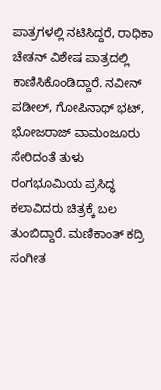ಪಾತ್ರಗಳಲ್ಲಿ ನಟಿಸಿದ್ದರೆ, ರಾಧಿಕಾ ಚೇತನ್ ವಿಶೇಷ ಪಾತ್ರದಲ್ಲಿ ಕಾಣಿಸಿಕೊಂಡಿದ್ದಾರೆ. ನವೀನ್ ಪಡೀಲ್, ಗೋಪಿನಾಥ್ ಭಟ್, ಭೋಜರಾಜ್ ವಾಮಂಜೂರು ಸೇರಿದಂತೆ ತುಳು ರಂಗಭೂಮಿಯ ಪ್ರಸಿದ್ಧ ಕಲಾವಿದರು ಚಿತ್ರಕ್ಕೆ ಬಲ ತುಂಬಿದ್ದಾರೆ. ಮಣಿಕಾಂತ್ ಕದ್ರಿ ಸಂಗೀತ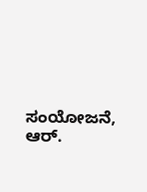ಸಂಯೋಜನೆ, ಆರ್.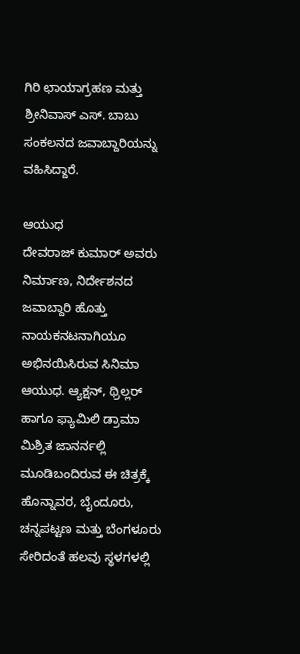ಗಿರಿ ಛಾಯಾಗ್ರಹಣ ಮತ್ತು ಶ್ರೀನಿವಾಸ್ ಎಸ್. ಬಾಬು ಸಂಕಲನದ ಜವಾಬ್ದಾರಿಯನ್ನು ವಹಿಸಿದ್ದಾರೆ.

ಆಯುಧ
ದೇವರಾಜ್ ಕುಮಾರ್ ಅವರು ನಿರ್ಮಾಣ, ನಿರ್ದೇಶನದ ಜವಾಬ್ದಾರಿ ಹೊತ್ತು ನಾಯಕನಟನಾಗಿಯೂ ಅಭಿನಯಿಸಿರುವ ಸಿನಿಮಾ ಆಯುಧ. ಆ್ಯಕ್ಷನ್, ಥ್ರಿಲ್ಲರ್ ಹಾಗೂ ಫ್ಯಾಮಿಲಿ ಡ್ರಾಮಾ ಮಿಶ್ರಿತ ಜಾನರ್ನಲ್ಲಿ ಮೂಡಿಬಂದಿರುವ ಈ ಚಿತ್ರಕ್ಕೆ ಹೊನ್ನಾವರ, ಬೈಂದೂರು, ಚನ್ನಪಟ್ಟಣ ಮತ್ತು ಬೆಂಗಳೂರು ಸೇರಿದಂತೆ ಹಲವು ಸ್ಥಳಗಳಲ್ಲಿ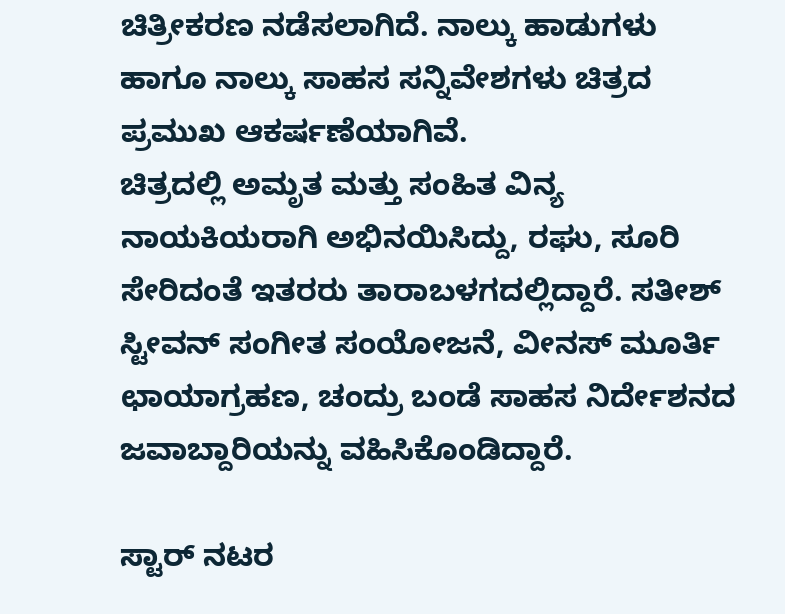ಚಿತ್ರೀಕರಣ ನಡೆಸಲಾಗಿದೆ. ನಾಲ್ಕು ಹಾಡುಗಳು ಹಾಗೂ ನಾಲ್ಕು ಸಾಹಸ ಸನ್ನಿವೇಶಗಳು ಚಿತ್ರದ ಪ್ರಮುಖ ಆಕರ್ಷಣೆಯಾಗಿವೆ.
ಚಿತ್ರದಲ್ಲಿ ಅಮೃತ ಮತ್ತು ಸಂಹಿತ ವಿನ್ಯ ನಾಯಕಿಯರಾಗಿ ಅಭಿನಯಿಸಿದ್ದು, ರಘು, ಸೂರಿ ಸೇರಿದಂತೆ ಇತರರು ತಾರಾಬಳಗದಲ್ಲಿದ್ದಾರೆ. ಸತೀಶ್ ಸ್ಟೀವನ್ ಸಂಗೀತ ಸಂಯೋಜನೆ, ವೀನಸ್ ಮೂರ್ತಿ ಛಾಯಾಗ್ರಹಣ, ಚಂದ್ರು ಬಂಡೆ ಸಾಹಸ ನಿರ್ದೇಶನದ ಜವಾಬ್ದಾರಿಯನ್ನು ವಹಿಸಿಕೊಂಡಿದ್ದಾರೆ.

ಸ್ಟಾರ್ ನಟರ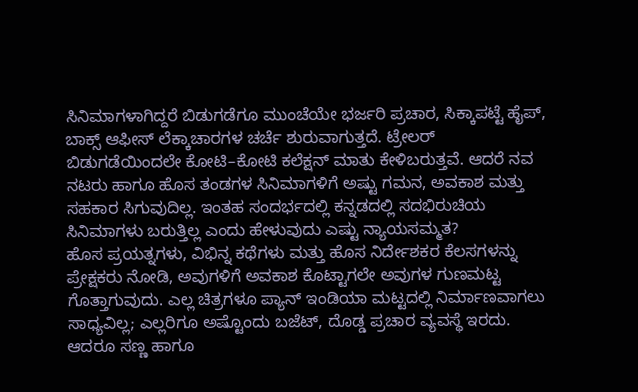ಸಿನಿಮಾಗಳಾಗಿದ್ದರೆ ಬಿಡುಗಡೆಗೂ ಮುಂಚೆಯೇ ಭರ್ಜರಿ ಪ್ರಚಾರ, ಸಿಕ್ಕಾಪಟ್ಟೆ ಹೈಪ್, ಬಾಕ್ಸ್ ಆಫೀಸ್ ಲೆಕ್ಕಾಚಾರಗಳ ಚರ್ಚೆ ಶುರುವಾಗುತ್ತದೆ. ಟ್ರೇಲರ್ ಬಿಡುಗಡೆಯಿಂದಲೇ ಕೋಟಿ–ಕೋಟಿ ಕಲೆಕ್ಷನ್ ಮಾತು ಕೇಳಿಬರುತ್ತವೆ. ಆದರೆ ನವ ನಟರು ಹಾಗೂ ಹೊಸ ತಂಡಗಳ ಸಿನಿಮಾಗಳಿಗೆ ಅಷ್ಟು ಗಮನ, ಅವಕಾಶ ಮತ್ತು ಸಹಕಾರ ಸಿಗುವುದಿಲ್ಲ. ಇಂತಹ ಸಂದರ್ಭದಲ್ಲಿ ಕನ್ನಡದಲ್ಲಿ ಸದಭಿರುಚಿಯ ಸಿನಿಮಾಗಳು ಬರುತ್ತಿಲ್ಲ ಎಂದು ಹೇಳುವುದು ಎಷ್ಟು ನ್ಯಾಯಸಮ್ಮತ?
ಹೊಸ ಪ್ರಯತ್ನಗಳು, ವಿಭಿನ್ನ ಕಥೆಗಳು ಮತ್ತು ಹೊಸ ನಿರ್ದೇಶಕರ ಕೆಲಸಗಳನ್ನು ಪ್ರೇಕ್ಷಕರು ನೋಡಿ, ಅವುಗಳಿಗೆ ಅವಕಾಶ ಕೊಟ್ಟಾಗಲೇ ಅವುಗಳ ಗುಣಮಟ್ಟ ಗೊತ್ತಾಗುವುದು. ಎಲ್ಲ ಚಿತ್ರಗಳೂ ಪ್ಯಾನ್ ಇಂಡಿಯಾ ಮಟ್ಟದಲ್ಲಿ ನಿರ್ಮಾಣವಾಗಲು ಸಾಧ್ಯವಿಲ್ಲ; ಎಲ್ಲರಿಗೂ ಅಷ್ಟೊಂದು ಬಜೆಟ್, ದೊಡ್ಡ ಪ್ರಚಾರ ವ್ಯವಸ್ಥೆ ಇರದು. ಆದರೂ ಸಣ್ಣ ಹಾಗೂ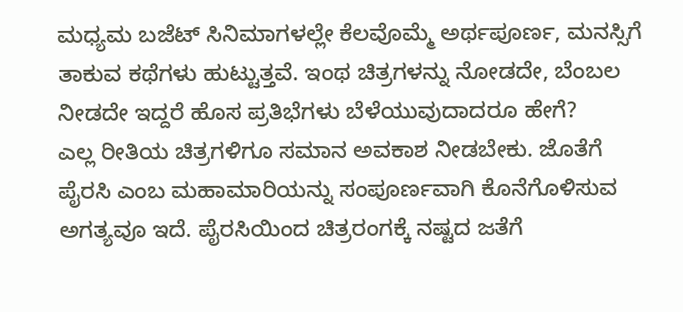ಮಧ್ಯಮ ಬಜೆಟ್ ಸಿನಿಮಾಗಳಲ್ಲೇ ಕೆಲವೊಮ್ಮೆ ಅರ್ಥಪೂರ್ಣ, ಮನಸ್ಸಿಗೆ ತಾಕುವ ಕಥೆಗಳು ಹುಟ್ಟುತ್ತವೆ. ಇಂಥ ಚಿತ್ರಗಳನ್ನು ನೋಡದೇ, ಬೆಂಬಲ ನೀಡದೇ ಇದ್ದರೆ ಹೊಸ ಪ್ರತಿಭೆಗಳು ಬೆಳೆಯುವುದಾದರೂ ಹೇಗೆ?
ಎಲ್ಲ ರೀತಿಯ ಚಿತ್ರಗಳಿಗೂ ಸಮಾನ ಅವಕಾಶ ನೀಡಬೇಕು. ಜೊತೆಗೆ ಪೈರಸಿ ಎಂಬ ಮಹಾಮಾರಿಯನ್ನು ಸಂಪೂರ್ಣವಾಗಿ ಕೊನೆಗೊಳಿಸುವ ಅಗತ್ಯವೂ ಇದೆ. ಪೈರಸಿಯಿಂದ ಚಿತ್ರರಂಗಕ್ಕೆ ನಷ್ಟದ ಜತೆಗೆ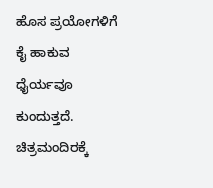ಹೊಸ ಪ್ರಯೋಗಳಿಗೆ ಕೈ ಹಾಕುವ ಧೈರ್ಯವೂ ಕುಂದುತ್ತದೆ. ಚಿತ್ರಮಂದಿರಕ್ಕೆ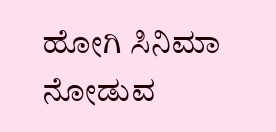ಹೋಗಿ ಸಿನಿಮಾ ನೋಡುವ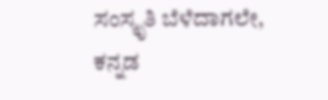ಸಂಸ್ಕೃತಿ ಬೆಳೆದಾಗಲೇ, ಕನ್ನಡ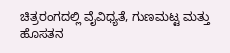ಚಿತ್ರರಂಗದಲ್ಲಿ ವೈವಿಧ್ಯತೆ, ಗುಣಮಟ್ಟ ಮತ್ತು ಹೊಸತನ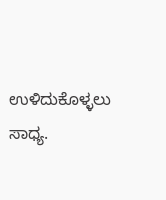ಉಳಿದುಕೊಳ್ಳಲು ಸಾಧ್ಯ.